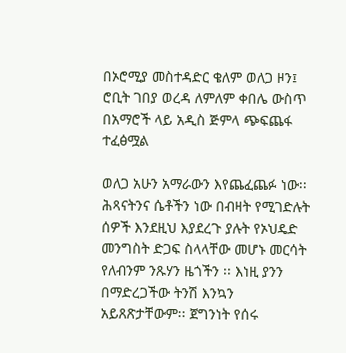በኦሮሚያ መስተዳድር ቄለም ወለጋ ዞን፤ ሮቢት ገበያ ወረዳ ለምለም ቀበሌ ውስጥ በአማሮች ላይ አዲስ ጅምላ ጭፍጨፋ ተፈፅሟል

ወለጋ አሁን አማራውን እየጨፈጨፉ ነው፡፡ ሕጻናትንና ሴቶችን ነው በብዛት የሚገድሉት ሰዎች እንደዚህ እያደረጉ ያሉት የኦህዴድ መንግስት ድጋፍ ስላላቸው መሆኑ መርሳት የለብንም ንጹሃን ዜጎችን ፡፡ እነዚ ያንን በማድረጋችው ትንሽ እንኳን አይጸጽታቸውም፡፡ ጀግንነት የሰሩ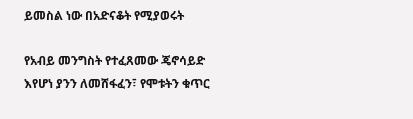ይመስል ነው በአድናቆት የሚያወሩት

የአብይ መንግስት የተፈጸመው ጄኖሳይድ እየሆነ ያንን ለመሸፋፈን፣ የሞቱትን ቁጥር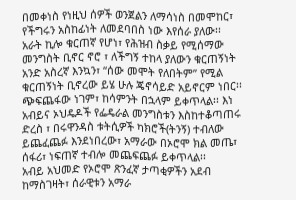በመቀነስ የነዚህ ሰዎች ወንጀልን ለማሳነስ በመሞከር፣ የችግሩን አስከፊነት ለመደባበስ ነው እየሰራ ያለው፡፡
አራት ኪሎ ቁርጠኛ የሆነ፣ የሕዝብ ስቃይ የሚሰማው መንግስት ቢኖር ኖሮ ፣ ለችግኝ ተከላ ያለውን ቁርጠኝነት አንድ አስረኛ እንኳን፣ “ሰው መሞት የለበትም” የሚል ቁርጠኝነት ቢኖረው ይሄ ሁሉ ጄኖሳይድ አይኖርም ነበር፡፡
ጭፍጨፋው ነገም፣ ከሳምንት በኋላም ይቀጥላል፡፡ እነ አብይና ኦህዴዶች የፌዴራል መንግስቱን እስከተቆጣጠሩ ድረስ ፣ በሩዋንዳስ ቱትሲዎች ካክሮች(ትንኝ) ተብለው ይጨፈጨፉ እንደነበረው፣ አማራው በኦሮሞ ክል መጤ፣ ሰፋሪ፣ ነፍጠኛ ተብሎ መጨፍጨፉ ይቀጥላል፡፡
አብይ አህመድ የኦሮሞ ጽንፈኛ ታጣቂዎችን አደብ ከማስገዛት፣ ሰራዊቱን አማራ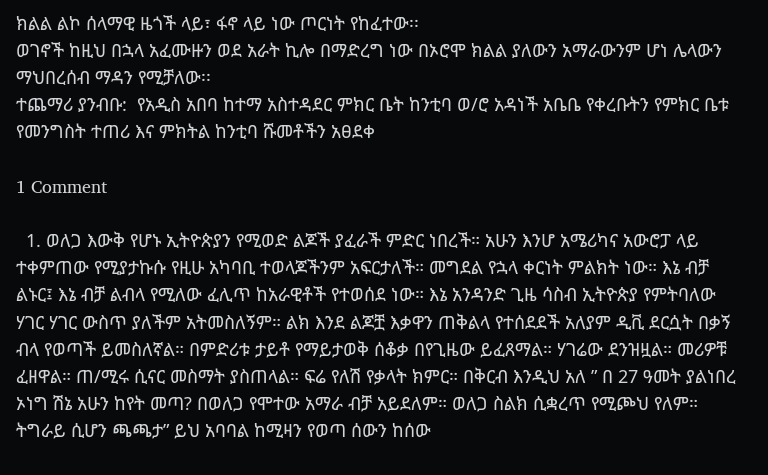ክልል ልኮ ሰላማዊ ዜጎች ላይ፣ ፋኖ ላይ ነው ጦርነት የከፈተው፡፡
ወገኖች ከዚህ በኋላ አፈሙዙን ወደ አራት ኪሎ በማድረግ ነው በኦሮሞ ክልል ያለውን አማራውንም ሆነ ሌላውን ማህበረሰብ ማዳን የሚቻለው፡፡
ተጨማሪ ያንብቡ:  የአዲስ አበባ ከተማ አስተዳደር ምክር ቤት ከንቲባ ወ/ሮ አዳነች አቤቤ የቀረቡትን የምክር ቤቱ የመንግስት ተጠሪ እና ምክትል ከንቲባ ሹመቶችን አፀደቀ

1 Comment

  1. ወለጋ እውቅ የሆኑ ኢትዮጵያን የሚወድ ልጆች ያፈራች ምድር ነበረች። አሁን እንሆ አሜሪካና አውሮፓ ላይ ተቀምጠው የሚያታኩሱ የዚሁ አካባቢ ተወላጆችንም አፍርታለች። መግደል የኋላ ቀርነት ምልክት ነው። እኔ ብቻ ልኑር፤ እኔ ብቻ ልብላ የሚለው ፈሊጥ ከአራዊቶች የተወሰደ ነው። እኔ አንዳንድ ጊዜ ሳስብ ኢትዮጵያ የምትባለው ሃገር ሃገር ውስጥ ያለችም አትመስለኝም። ልክ እንደ ልጆቿ እቃዋን ጠቅልላ የተሰደደች አለያም ዲቪ ደርሷት በቃኝ ብላ የወጣች ይመስለኛል። በምድሪቱ ታይቶ የማይታወቅ ሰቆቃ በየጊዜው ይፈጸማል። ሃገሬው ደንዝዟል። መሪዎቹ ፈዘዋል። ጠ/ሚሩ ሲናር መስማት ያስጠላል። ፍሬ የለሽ የቃላት ክምር። በቅርብ እንዲህ አለ ” በ 27 ዓመት ያልነበረ ኦነግ ሽኔ አሁን ከየት መጣ? በወለጋ የሞተው አማራ ብቻ አይደለም። ወለጋ ስልክ ሲቋረጥ የሚጮህ የለም። ትግራይ ሲሆን ጫጫታ” ይህ አባባል ከሚዛን የወጣ ሰውን ከሰው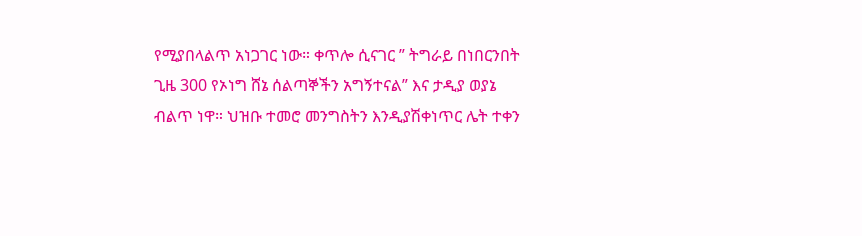የሚያበላልጥ አነጋገር ነው። ቀጥሎ ሲናገር ” ትግራይ በነበርንበት ጊዜ 300 የኦነግ ሸኔ ሰልጣኞችን አግኝተናል” እና ታዲያ ወያኔ ብልጥ ነዋ። ህዝቡ ተመሮ መንግስትን እንዲያሽቀነጥር ሌት ተቀን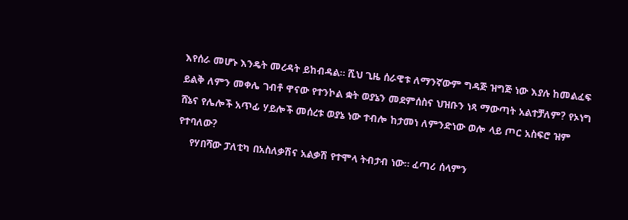እየሰራ መሆኑ እንዴት መረዳት ይከብዳል። ሺህ ጊዜ ሰራዊቱ ለማንኛውም ግዳጅ ዝግጅ ነው እያሉ ከመልፈፍ ይልቅ ለምን መቀሌ ገብቶ ዋናው የተንኮል ቋት ወያኔን መደምሰስና ህዝቡን ነጻ ማውጣት አልተቻለም? የኦነግ ሸኔና የሌሎች አጥፊ ሃይሎች መሰረቱ ወያኔ ነው ተብሎ ከታመነ ለምንድነው ወሎ ላይ ጦር አስፍሮ ዝም የተባለው?
    የሃበሻው ፓለቲካ በአስለቃሽና አልቃሽ የተሞላ ትብታብ ነው። ፈጣሪ ሰላምን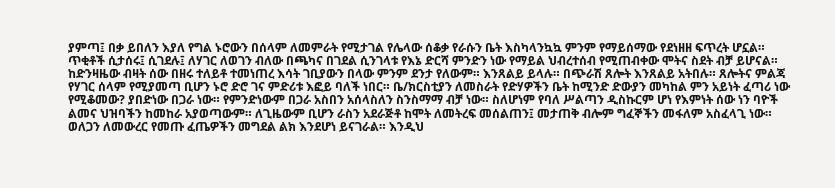ያምጣ፤ በቃ ይበለን እያለ የግል ኑሮውን በሰላም ለመምራት የሚታገል የሌላው ሰቆቃ የራሱን ቤት እስካላንኳኳ ምንም የማይሰማው የደነዘዘ ፍጥረት ሆኗል። ጥቂቶች ሲታሰሩ፤ ሲገደሉ፤ ለሃገር ለወገን ብለው በጫካና በገደል ሲንገላቱ የእኔ ድርሻ ምንድን ነው የማይል ህብረተሰብ የሚጠብቀው ሞትና ስደት ብቻ ይሆናል። ከድንዛዜው ብዛት ሰው በዘሩ ተለይቶ ተመነጠረ እሳት ገቢያውን በላው ምንም ደንታ የለውም። እንጸልይ ይላሉ። በጭራሽ ጸሎት እንጸልይ አትበሉ። ጸሎትና ምልጃ የሃገር ሰላም የሚያመጣ ቢሆን ኑሮ ድሮ ገና ምድሪቱ እፎይ ባለች ነበር። ቤ/ክርስቲያን ለመስራት የድሃዎችን ቤት ከሚንድ ድውያን መካከል ምን አይነት ፈጣሪ ነው የሚቆመው? ያበድነው በጋራ ነው። የምንድነውም በጋራ አስበን አሰላስለን ስንስማማ ብቻ ነው። ስለሆነም የባለ ሥልጣን ዲስኩርም ሆነ የእምነት ሰው ነን ባዮች ልመና ህዝባችን ከመከራ አያወጣውም። ለጊዜውም ቢሆን ራስን አደራጅቶ ከሞት ለመትረፍ መሰልጠን፤ መታጠቅ ብሎም ግፈኞችን መፋለም አስፈላጊ ነው። ወለጋን ለመውረር የመጡ ፈጤዎችን መግደል ልክ እንደሆነ ይናገራል። እንዲህ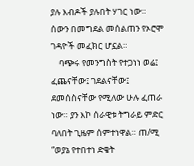ያሉ እብዶች ያሉበት ሃገር ነው። ሰውን በመግደል መሰልጠን የኦሮሞ ገዳዮች መፈክር ሆኗል።
    ባጭሩ የመንግስት የተጋነነ ወሬ፤ ፈጨናቸው፤ ገደልናቸው፤ ደመሰስናቸው የሚለው ሁሉ ፈጠራ ነው። ያን እኮ ሰራዊቱ ትግራይ ምድር ባለበት ጊዜም ሰምተነዋል። ጠ/ሚ “ወያኔ የተበተነ ድቄት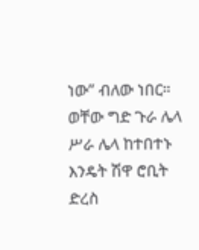ነው” ብለው ነበር። ወቸው ግድ ጉራ ሌላ ሥራ ሌላ ከተበተኑ እንዴት ሽዋ ሮቢት ድረስ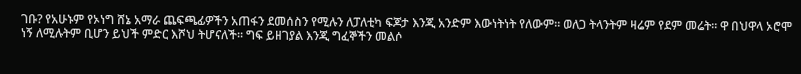ገቡ? የአሁኑም የኦነግ ሸኔ አማራ ጨፍጫፊዎችን አጠፋን ደመሰስን የሚሉን ለፓለቲካ ፍጆታ እንጂ አንድም እውነትነት የለውም። ወለጋ ትላንትም ዛሬም የደም መሬት። ዋ በህዋላ ኦሮሞ ነኝ ለሚሉትም ቢሆን ይህች ምድር እሾህ ትሆናለች። ግፍ ይዘገያል እንጂ ግፈኞችን መልሶ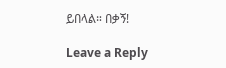ይበላል። በቃኝ!

Leave a Reply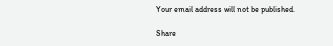Your email address will not be published.

Share